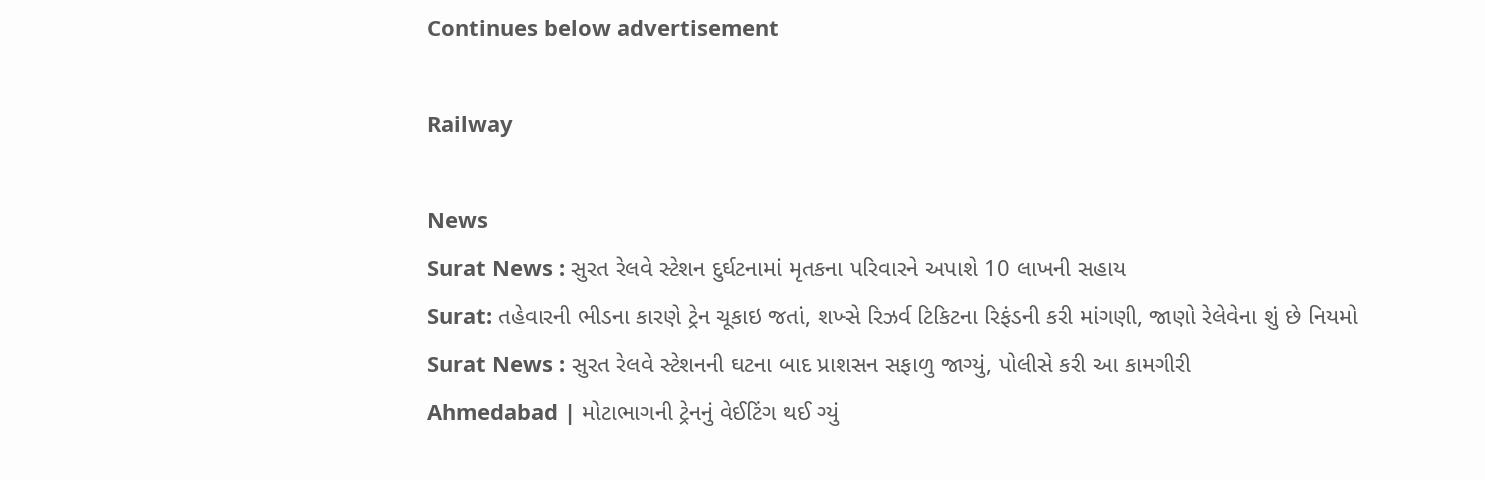Continues below advertisement

Railway

News
Surat News : સુરત રેલવે સ્ટેશન દુર્ઘટનામાં મૃતકના પરિવારને અપાશે 10 લાખની સહાય
Surat: તહેવારની ભીડના કારણે ટ્રેન ચૂકાઇ જતાં, શખ્સે રિઝર્વ ટિકિટના રિફંડની કરી માંગણી, જાણો રેલેવેના શું છે નિયમો
Surat News : સુરત રેલવે સ્ટેશનની ઘટના બાદ પ્રાશસન સફાળુ જાગ્યું, પોલીસે કરી આ કામગીરી
Ahmedabad | મોટાભાગની ટ્રેનનું વેઈટિંગ થઈ ગ્યું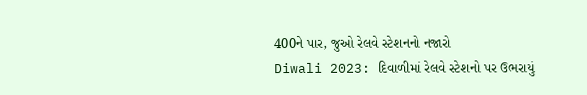400ને પાર, જુઓ રેલવે સ્ટેશનનો નજારો
Diwali 2023: દિવાળીમાં રેલવે સ્ટેશનો પર ઉભરાયું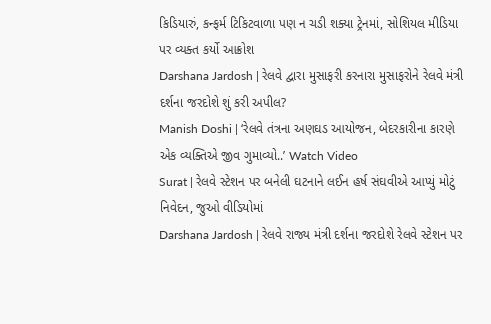કિડિયારું, કન્ફર્મ ટિકિટવાળા પણ ન ચડી શક્યા ટ્રેનમાં, સોશિયલ મીડિયા પર વ્યક્ત કર્યો આક્રોશ
Darshana Jardosh | રેલવે દ્વારા મુસાફરી કરનારા મુસાફરોને રેલવે મંત્રી દર્શના જરદોશે શું કરી અપીલ?
Manish Doshi | ‘રેલવે તંત્રના અણઘડ આયોજન, બેદરકારીના કારણે એક વ્યક્તિએ જીવ ગુમાવ્યો..’ Watch Video
Surat | રેલવે સ્ટેશન પર બનેલી ઘટનાને લઈન હર્ષ સંઘવીએ આપ્યું મોટું નિવેદન, જુઓ વીડિયોમાં
Darshana Jardosh | રેલવે રાજ્ય મંત્રી દર્શના જરદોશે રેલવે સ્ટેશન પર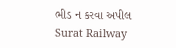ભીડ ન કરવા અપીલ
Surat Railway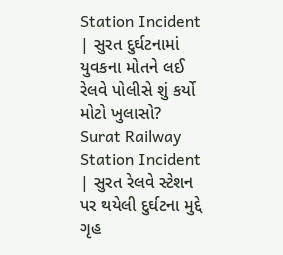Station Incident | સુરત દુર્ઘટનામાં યુવકના મોતને લઈ રેલવે પોલીસે શું કર્યો મોટો ખુલાસો?
Surat Railway Station Incident | સુરત રેલવે સ્ટેશન પર થયેલી દુર્ઘટના મુદ્દે ગૃહ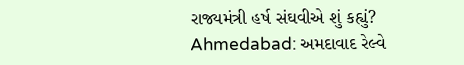રાજ્યમંત્રી હર્ષ સંઘવીએ શું કહ્યું?
Ahmedabad: અમદાવાદ રેલ્વે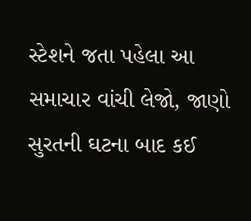સ્ટેશને જતા પહેલા આ સમાચાર વાંચી લેજો, જાણો સુરતની ઘટના બાદ કઈ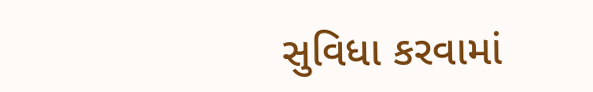સુવિધા કરવામાં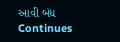આવી બંધ
Continues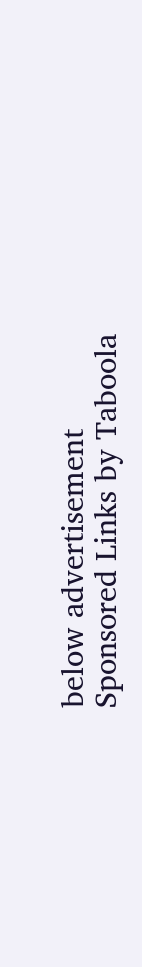below advertisement
Sponsored Links by Taboola